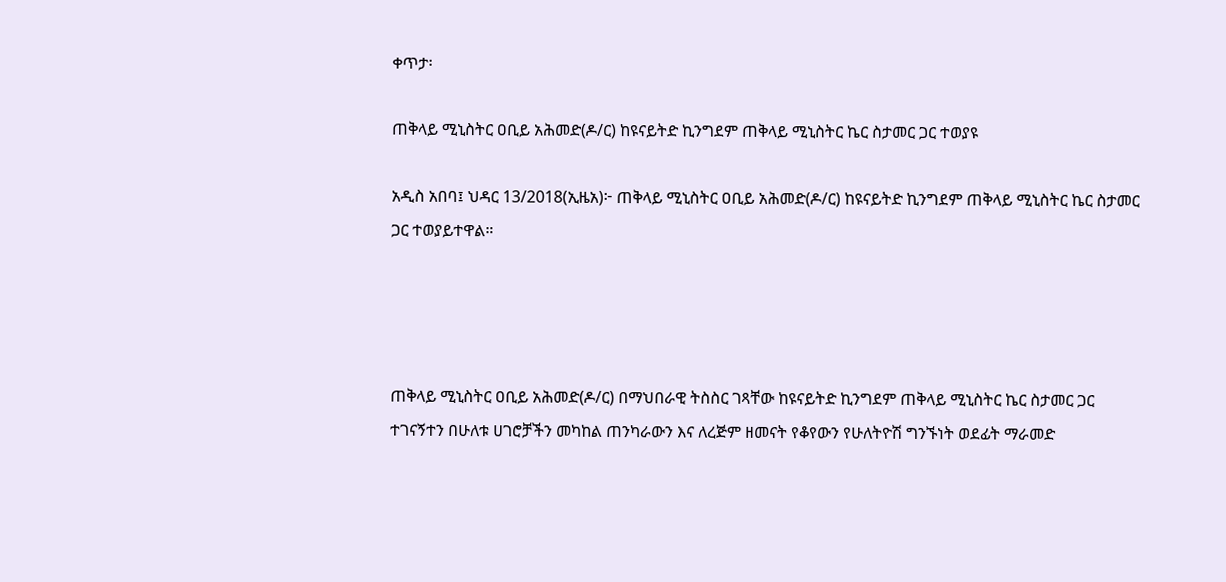ቀጥታ፡

ጠቅላይ ሚኒስትር ዐቢይ አሕመድ(ዶ/ር) ከዩናይትድ ኪንግደም ጠቅላይ ሚኒስትር ኬር ስታመር ጋር ተወያዩ

አዲስ አበባ፤ ህዳር 13/2018(ኢዜአ)፦ ጠቅላይ ሚኒስትር ዐቢይ አሕመድ(ዶ/ር) ከዩናይትድ ኪንግደም ጠቅላይ ሚኒስትር ኬር ስታመር ጋር ተወያይተዋል።




ጠቅላይ ሚኒስትር ዐቢይ አሕመድ(ዶ/ር) በማህበራዊ ትስስር ገጻቸው ከዩናይትድ ኪንግደም ጠቅላይ ሚኒስትር ኬር ስታመር ጋር ተገናኝተን በሁለቱ ሀገሮቻችን መካከል ጠንካራውን እና ለረጅም ዘመናት የቆየውን የሁለትዮሽ ግንኙነት ወደፊት ማራመድ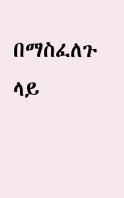በማስፈለጉ ላይ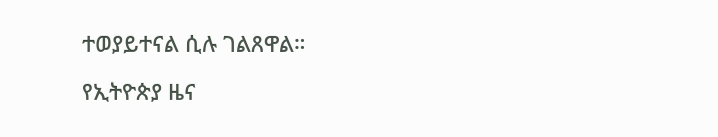ተወያይተናል ሲሉ ገልጸዋል።

የኢትዮጵያ ዜና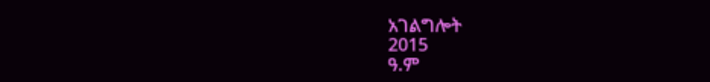አገልግሎት
2015
ዓ.ም